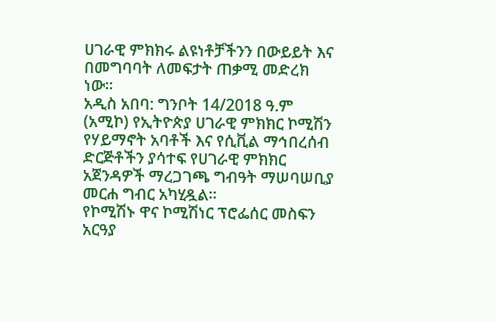ሀገራዊ ምክክሩ ልዩነቶቻችንን በውይይት እና በመግባባት ለመፍታት ጠቃሚ መድረክ ነው።
አዲስ አበባ: ግንቦት 14/2018 ዓ.ም (አሚኮ) የኢትዮጵያ ሀገራዊ ምክክር ኮሚሽን የሃይማኖት አባቶች እና የሲቪል ማኅበረሰብ ድርጅቶችን ያሳተፍ የሀገራዊ ምክክር አጀንዳዎች ማረጋገጫ ግብዓት ማሠባሠቢያ መርሐ ግብር አካሂዷል።
የኮሚሽኑ ዋና ኮሚሽነር ፕሮፌሰር መስፍን አርዓያ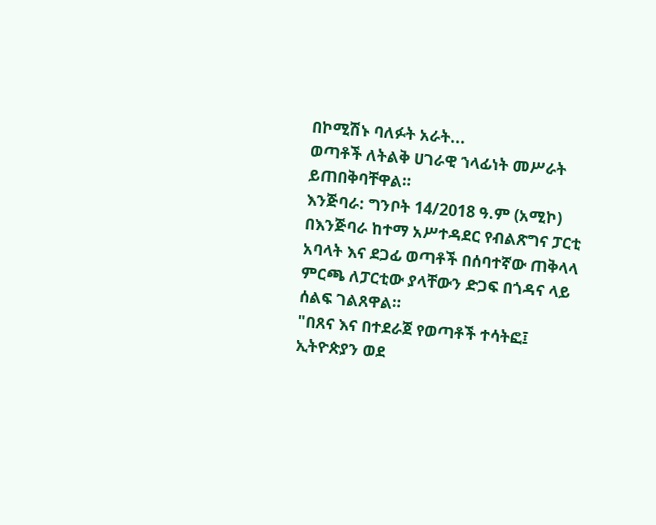በኮሚሽኑ ባለፉት አራት...
ወጣቶች ለትልቅ ሀገራዊ ኀላፊነት መሥራት ይጠበቅባቸዋል።
እንጅባራ: ግንቦት 14/2018 ዓ.ም (አሚኮ) በእንጅባራ ከተማ አሥተዳደር የብልጽግና ፓርቲ አባላት እና ደጋፊ ወጣቶች በሰባተኛው ጠቅላላ ምርጫ ለፓርቲው ያላቸውን ድጋፍ በጎዳና ላይ ሰልፍ ገልጸዋል።
"በጸና እና በተደራጀ የወጣቶች ተሳትፎ፤ ኢትዮጵያን ወደ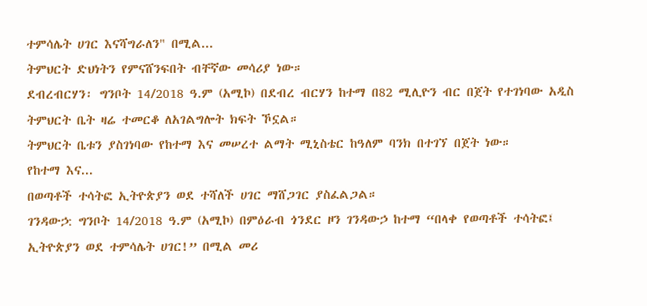ተምሳሌት ሀገር እናሻግራለን" በሚል...
ትምህርት ድህነትን የምናሸንፍበት ብቸኛው መሳሪያ ነው።
ደብረብርሃን፡ ግንቦት 14/2018 ዓ.ም (አሚኮ) በደብረ ብርሃን ከተማ በ82 ሚሊዮን ብር በጀት የተገነባው አዲስ ትምህርት ቤት ዛሬ ተመርቆ ለአገልግሎት ክፍት ኾኗል።
ትምህርት ቤቱን ያስገነባው የከተማ እና መሠረተ ልማት ሚኒስቴር ከዓለም ባንክ በተገኘ በጀት ነው።
የከተማ እና...
በወጣቶች ተሳትፎ ኢትዮጵያን ወደ ተሻለች ሀገር ማሸጋገር ያስፈልጋል።
ገንዳውኃ: ግንቦት 14/2018 ዓ.ም (አሚኮ) በምዕራብ ጎንደር ዞን ገንዳውኃ ከተማ “በላቀ የወጣቶች ተሳትፎ፤ ኢትዮጵያን ወደ ተምሳሌት ሀገር!” በሚል መሪ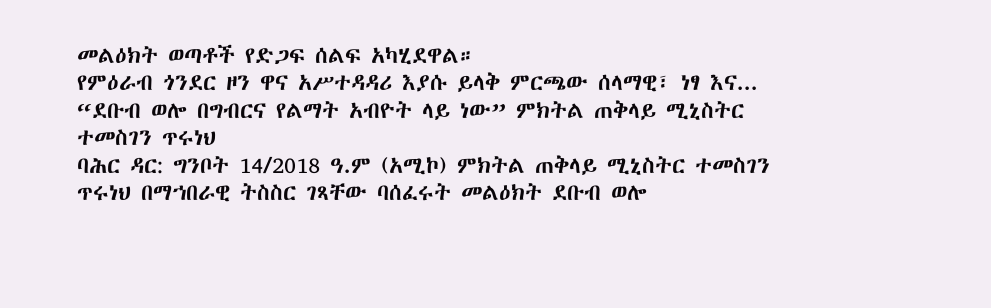መልዕክት ወጣቶች የድጋፍ ሰልፍ አካሂደዋል።
የምዕራብ ጎንደር ዞን ዋና አሥተዳዳሪ እያሱ ይላቅ ምርጫው ሰላማዊ፣ ነፃ እና...
“ደቡብ ወሎ በግብርና የልማት አብዮት ላይ ነው” ምክትል ጠቅላይ ሚኒስትር ተመስገን ጥሩነህ
ባሕር ዳር: ግንቦት 14/2018 ዓ.ም (አሚኮ) ምክትል ጠቅላይ ሚኒስትር ተመስገን ጥሩነህ በማኀበራዊ ትስስር ገጻቸው ባሰፈሩት መልዕክት ደቡብ ወሎ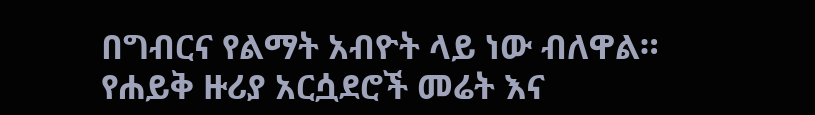በግብርና የልማት አብዮት ላይ ነው ብለዋል።
የሐይቅ ዙሪያ አርሷደሮች መሬት እና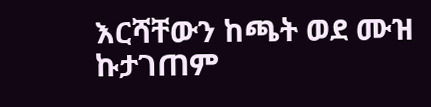እርሻቸውን ከጫት ወደ ሙዝ ኩታገጠም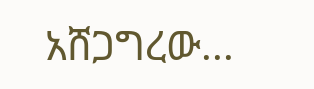አሸጋግረው...